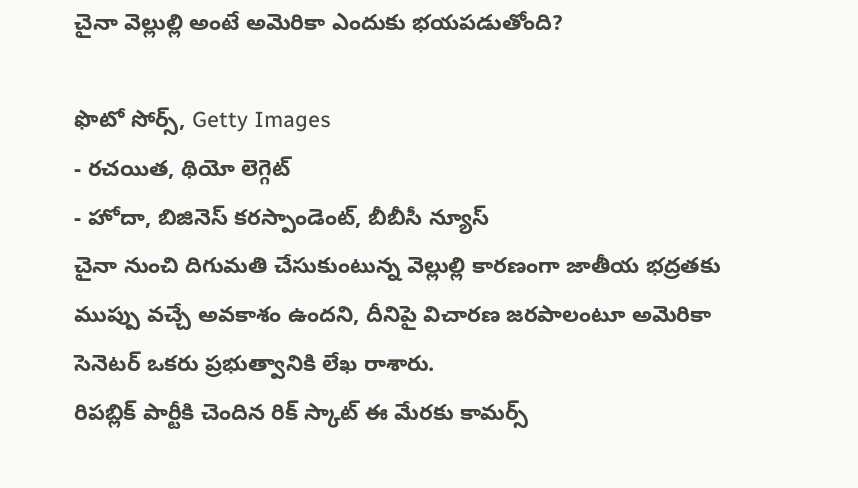చైనా వెల్లుల్లి అంటే అమెరికా ఎందుకు భయపడుతోంది?

ఫొటో సోర్స్, Getty Images
- రచయిత, థియో లెగ్గెట్
- హోదా, బిజినెస్ కరస్పాండెంట్, బీబీసీ న్యూస్
చైనా నుంచి దిగుమతి చేసుకుంటున్న వెల్లుల్లి కారణంగా జాతీయ భద్రతకు ముప్పు వచ్చే అవకాశం ఉందని, దీనిపై విచారణ జరపాలంటూ అమెరికా సెనెటర్ ఒకరు ప్రభుత్వానికి లేఖ రాశారు.
రిపబ్లిక్ పార్టీకి చెందిన రిక్ స్కాట్ ఈ మేరకు కామర్స్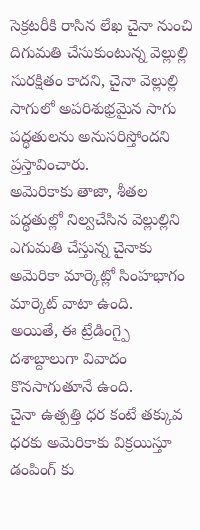సెక్రటరీకి రాసిన లేఖ చైనా నుంచి దిగుమతి చేసుకుంటున్న వెల్లుల్లి సురక్షితం కాదని, చైనా వెల్లుల్లి సాగులో అపరిశుభ్రమైన సాగు పద్ధతులను అనుసరిస్తోందని ప్రస్తావించారు.
అమెరికాకు తాజా, శీతల పద్ధతుల్లో నిల్వచేసిన వెల్లుల్లిని ఎగుమతి చేస్తున్న చైనాకు అమెరికా మార్కెట్లో సింహభాగం మార్కెట్ వాటా ఉంది.
అయితే, ఈ ట్రేడింగ్పై దశాబ్దాలుగా వివాదం కొనసాగుతూనే ఉంది.
చైనా ఉత్పత్తి ధర కంటే తక్కువ ధరకు అమెరికాకు విక్రయిస్తూ డంపింగ్ కు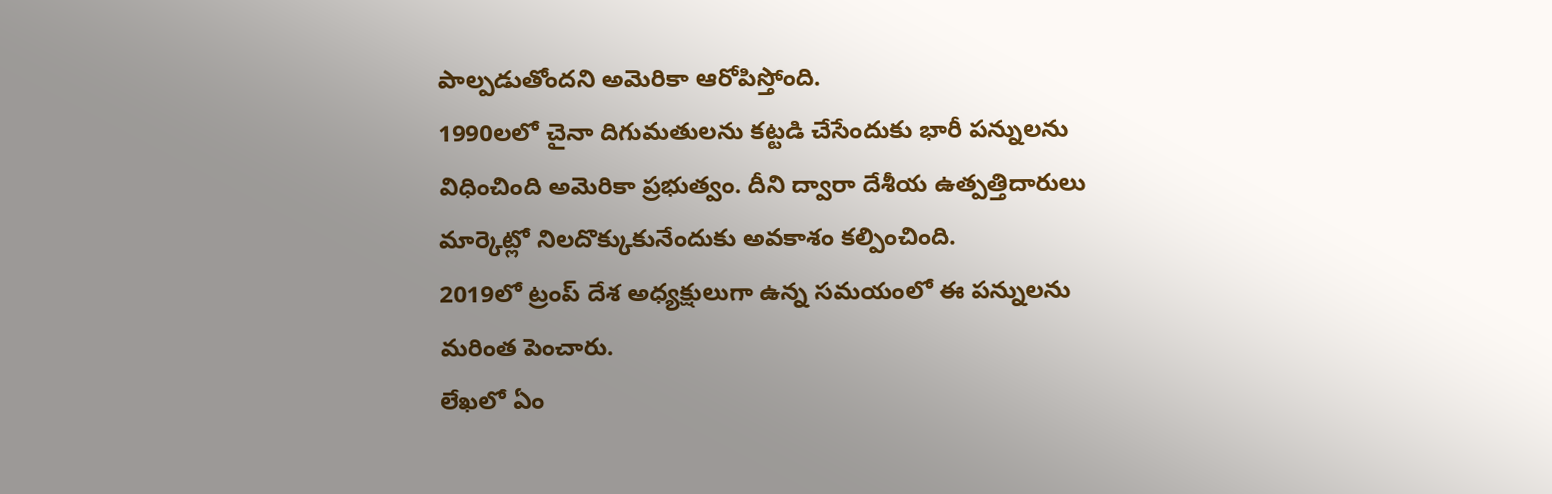పాల్పడుతోందని అమెరికా ఆరోపిస్తోంది.
1990లలో చైనా దిగుమతులను కట్టడి చేసేందుకు భారీ పన్నులను విధించింది అమెరికా ప్రభుత్వం. దీని ద్వారా దేశీయ ఉత్పత్తిదారులు మార్కెట్లో నిలదొక్కుకునేందుకు అవకాశం కల్పించింది.
2019లో ట్రంప్ దేశ అధ్యక్షులుగా ఉన్న సమయంలో ఈ పన్నులను మరింత పెంచారు.
లేఖలో ఏం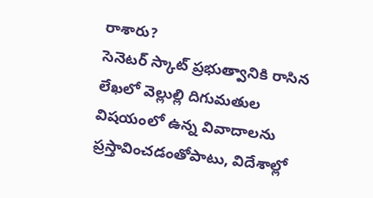రాశారు?
సెనెటర్ స్కాట్ ప్రభుత్వానికి రాసిన లేఖలో వెల్లుల్లి దిగుమతుల విషయంలో ఉన్న వివాదాలను ప్రస్తావించడంతోపాటు, విదేశాల్లో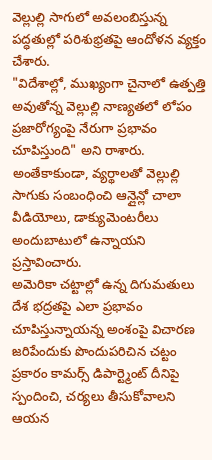వెల్లుల్లి సాగులో అవలంబిస్తున్న పద్ధతుల్లో పరిశుభ్రతపై ఆందోళన వ్యక్తం చేశారు.
"విదేశాల్లో, ముఖ్యంగా చైనాలో ఉత్పత్తి అవుతోన్న వెల్లుల్లి నాణ్యతలో లోపం ప్రజారోగ్యంపై నేరుగా ప్రభావం చూపిస్తుంది" అని రాశారు.
అంతేకాకుండా, వ్యర్థాలతో వెల్లుల్లి సాగుకు సంబంధించి ఆన్లైన్లో చాలా వీడియోలు, డాక్యుమెంటరీలు అందుబాటులో ఉన్నాయని ప్రస్తావించారు.
అమెరికా చట్టాల్లో ఉన్న దిగుమతులు దేశ భద్రతపై ఎలా ప్రభావం చూపిస్తున్నాయన్న అంశంపై విచారణ జరిపేందుకు పొందుపరిచిన చట్టం ప్రకారం కామర్స్ డిపార్ట్మెంట్ దీనిపై స్పందించి, చర్యలు తీసుకోవాలని ఆయన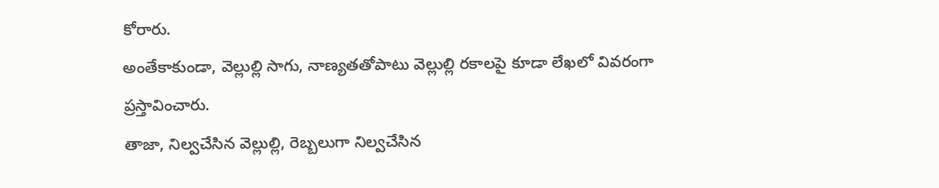కోరారు.
అంతేకాకుండా, వెల్లుల్లి సాగు, నాణ్యతతోపాటు వెల్లుల్లి రకాలపై కూడా లేఖలో వివరంగా ప్రస్తావించారు.
తాజా, నిల్వచేసిన వెల్లుల్లి, రెబ్బలుగా నిల్వచేసిన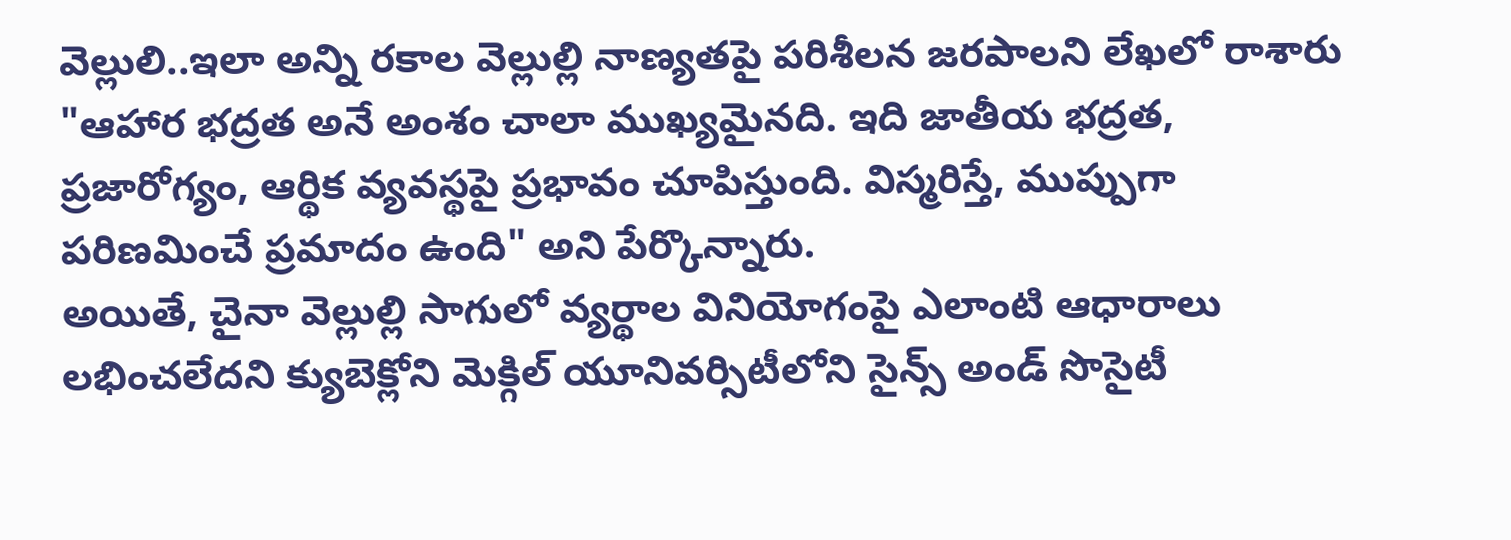వెల్లులి..ఇలా అన్ని రకాల వెల్లుల్లి నాణ్యతపై పరిశీలన జరపాలని లేఖలో రాశారు
"ఆహార భద్రత అనే అంశం చాలా ముఖ్యమైనది. ఇది జాతీయ భద్రత, ప్రజారోగ్యం, ఆర్థిక వ్యవస్థపై ప్రభావం చూపిస్తుంది. విస్మరిస్తే, ముప్పుగా పరిణమించే ప్రమాదం ఉంది" అని పేర్కొన్నారు.
అయితే, చైనా వెల్లుల్లి సాగులో వ్యర్థాల వినియోగంపై ఎలాంటి ఆధారాలు లభించలేదని క్యుబెక్లోని మెక్గిల్ యూనివర్సిటీలోని సైన్స్ అండ్ సొసైటీ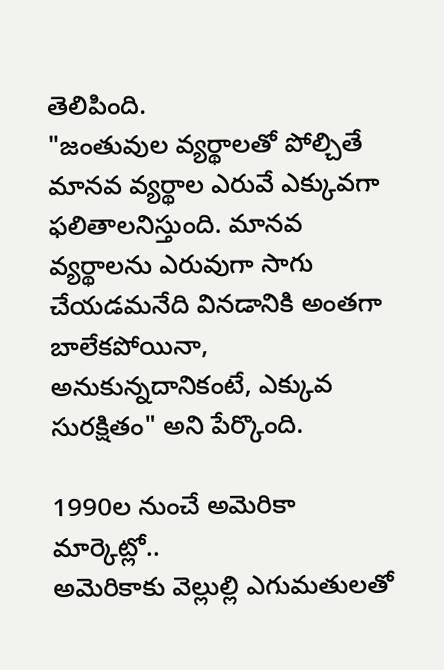తెలిపింది.
"జంతువుల వ్యర్థాలతో పోల్చితే మానవ వ్యర్థాల ఎరువే ఎక్కువగా ఫలితాలనిస్తుంది. మానవ వ్యర్థాలను ఎరువుగా సాగు చేయడమనేది వినడానికి అంతగా బాలేకపోయినా, అనుకున్నదానికంటే, ఎక్కువ సురక్షితం" అని పేర్కొంది.

1990ల నుంచే అమెరికా మార్కెట్లో..
అమెరికాకు వెల్లుల్లి ఎగుమతులతో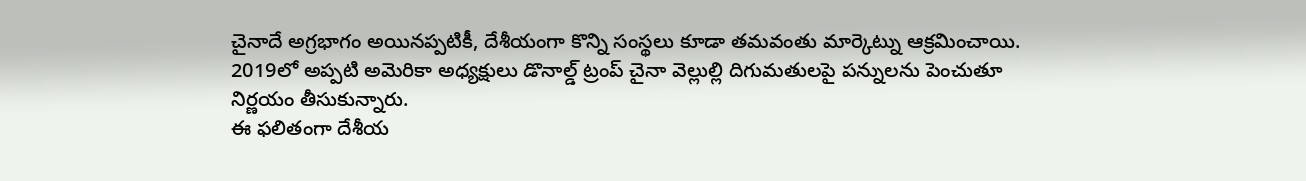చైనాదే అగ్రభాగం అయినప్పటికీ, దేశీయంగా కొన్ని సంస్థలు కూడా తమవంతు మార్కెట్ను ఆక్రమించాయి.
2019లో అప్పటి అమెరికా అధ్యక్షులు డొనాల్డ్ ట్రంప్ చైనా వెల్లుల్లి దిగుమతులపై పన్నులను పెంచుతూ నిర్ణయం తీసుకున్నారు.
ఈ ఫలితంగా దేశీయ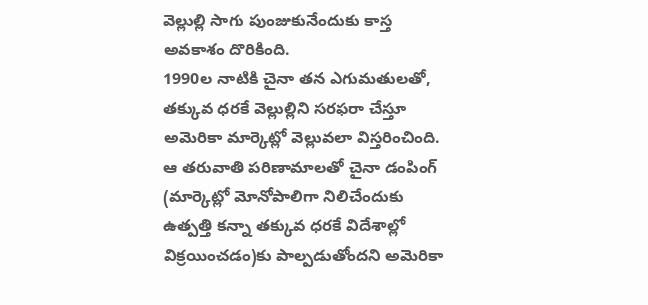వెల్లుల్లి సాగు పుంజుకునేందుకు కాస్త అవకాశం దొరికింది.
1990ల నాటికి చైనా తన ఎగుమతులతో, తక్కువ ధరకే వెల్లుల్లిని సరఫరా చేస్తూ అమెరికా మార్కెట్లో వెల్లువలా విస్తరించింది.
ఆ తరువాతి పరిణామాలతో చైనా డంపింగ్ (మార్కెట్లో మోనోపాలిగా నిలిచేందుకు ఉత్పత్తి కన్నా తక్కువ ధరకే విదేశాల్లో విక్రయించడం)కు పాల్పడుతోందని అమెరికా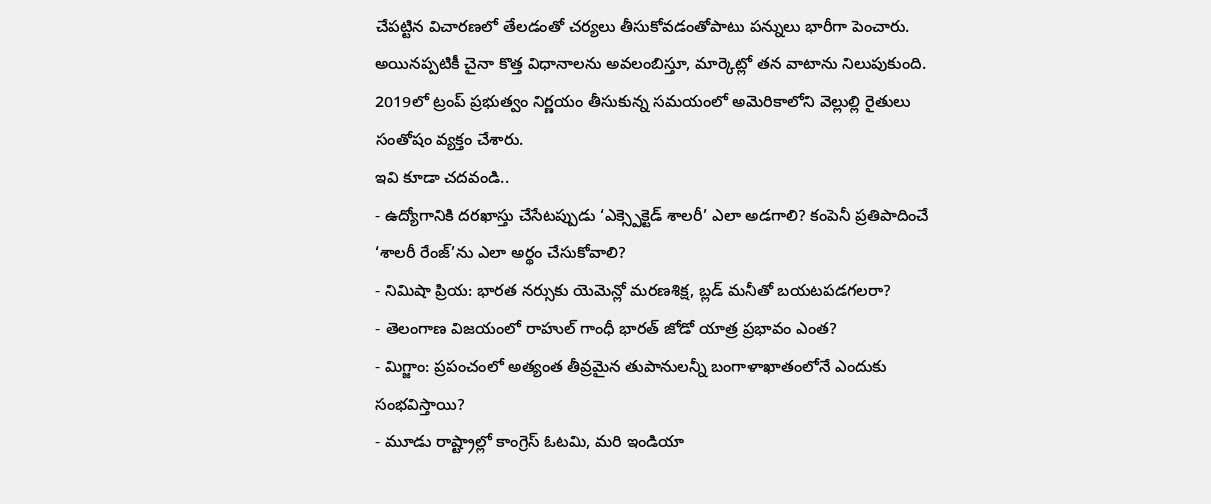చేపట్టిన విచారణలో తేలడంతో చర్యలు తీసుకోవడంతోపాటు పన్నులు భారీగా పెంచారు.
అయినప్పటికీ చైనా కొత్త విధానాలను అవలంబిస్తూ, మార్కెట్లో తన వాటాను నిలుపుకుంది.
2019లో ట్రంప్ ప్రభుత్వం నిర్ణయం తీసుకున్న సమయంలో అమెరికాలోని వెల్లుల్లి రైతులు సంతోషం వ్యక్తం చేశారు.
ఇవి కూడా చదవండి..
- ఉద్యోగానికి దరఖాస్తు చేసేటప్పుడు ‘ఎక్స్పెక్టెడ్ శాలరీ’ ఎలా అడగాలి? కంపెనీ ప్రతిపాదించే ‘శాలరీ రేంజ్’ను ఎలా అర్థం చేసుకోవాలి?
- నిమిషా ప్రియ: భారత నర్సుకు యెమెన్లో మరణశిక్ష, బ్లడ్ మనీతో బయటపడగలరా?
- తెలంగాణ విజయంలో రాహుల్ గాంధీ భారత్ జోడో యాత్ర ప్రభావం ఎంత?
- మిగ్జాం: ప్రపంచంలో అత్యంత తీవ్రమైన తుపానులన్నీ బంగాళాఖాతంలోనే ఎందుకు సంభవిస్తాయి?
- మూడు రాష్ట్రాల్లో కాంగ్రెస్ ఓటమి, మరి ఇండియా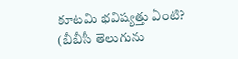కూటమి భవిష్యత్తు ఏంటి?
(బీబీసీ తెలుగును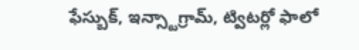ఫేస్బుక్, ఇన్స్టాగ్రామ్, ట్విటర్లో ఫాలో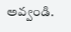అవ్వండి.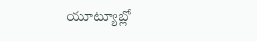యూట్యూబ్లో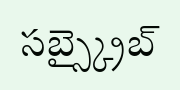సబ్స్క్రైబ్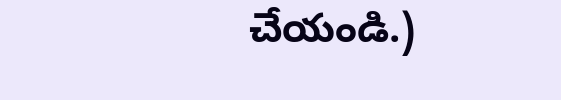చేయండి.)